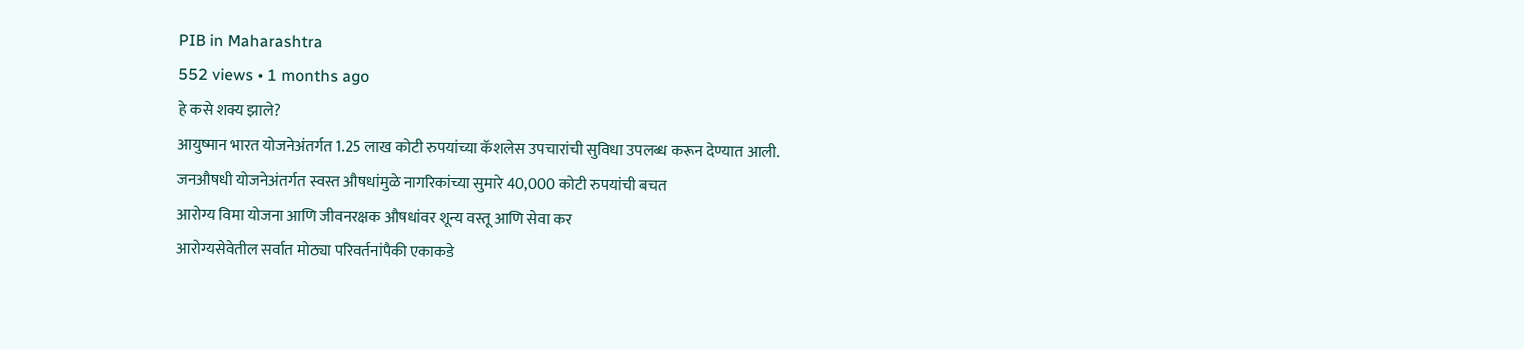PIB in Maharashtra
552 views • 1 months ago
हे कसे शक्य झाले?
आयुष्मान भारत योजनेअंतर्गत 1.25 लाख कोटी रुपयांच्या कॅशलेस उपचारांची सुविधा उपलब्ध करून देण्यात आली.
जनऔषधी योजनेअंतर्गत स्वस्त औषधांमुळे नागरिकांच्या सुमारे 40,000 कोटी रुपयांची बचत
आरोग्य विमा योजना आणि जीवनरक्षक औषधांवर शून्य वस्तू आणि सेवा कर
आरोग्यसेवेतील सर्वात मोठ्या परिवर्तनांपैकी एकाकडे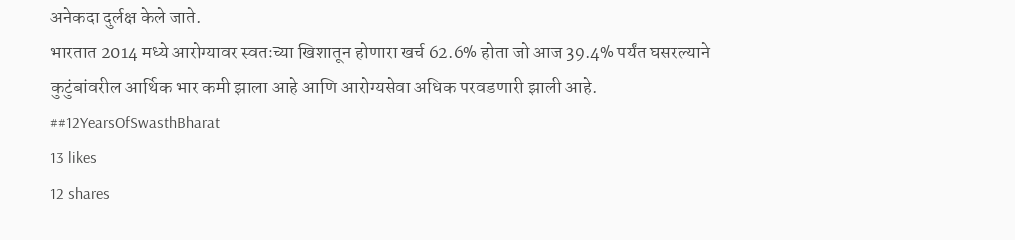अनेकदा दुर्लक्ष केले जाते.
भारतात 2014 मध्ये आरोग्यावर स्वतःच्या खिशातून होणारा खर्च 62.6% होता जो आज 39.4% पर्यंत घसरल्याने कुटुंबांवरील आर्थिक भार कमी झाला आहे आणि आरोग्यसेवा अधिक परवडणारी झाली आहे. ##12YearsOfSwasthBharat
13 likes
12 shares